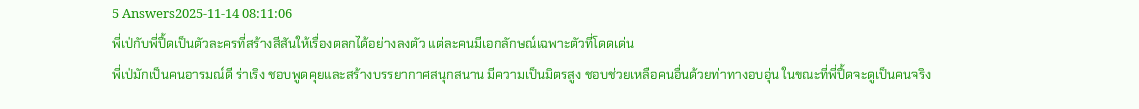5 Answers2025-11-14 08:11:06
พี่เป่กับพี่ปื้ดเป็นตัวละครที่สร้างสีสันให้เรื่องตลกได้อย่างลงตัว แต่ละคนมีเอกลักษณ์เฉพาะตัวที่โดดเด่น
พี่เป่มักเป็นคนอารมณ์ดี ร่าเริง ชอบพูดคุยและสร้างบรรยากาศสนุกสนาน มีความเป็นมิตรสูง ชอบช่วยเหลือคนอื่นด้วยท่าทางอบอุ่น ในขณะที่พี่ปื้ดจะดูเป็นคนจริง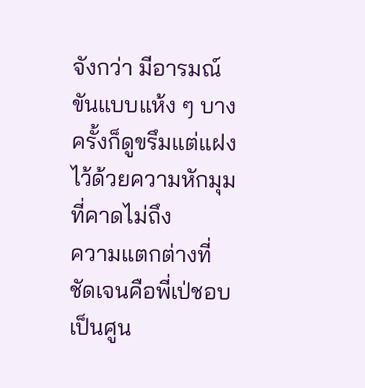จังกว่า มีอารมณ์ขันแบบแห้ง ๆ บางครั้งก็ดูขรึมแต่แฝงไว้ด้วยความหักมุมที่คาดไม่ถึง
ความแตกต่างที่ชัดเจนคือพี่เป่ชอบเป็นศูน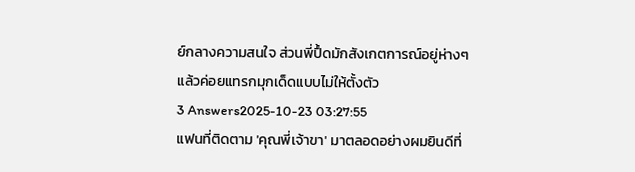ย์กลางความสนใจ ส่วนพี่ปื้ดมักสังเกตการณ์อยู่ห่างๆ แล้วค่อยแทรกมุกเด็ดแบบไม่ให้ตั้งตัว
3 Answers2025-10-23 03:27:55
แฟนที่ติดตาม 'คุณพี่เจ้าขา' มาตลอดอย่างผมยินดีที่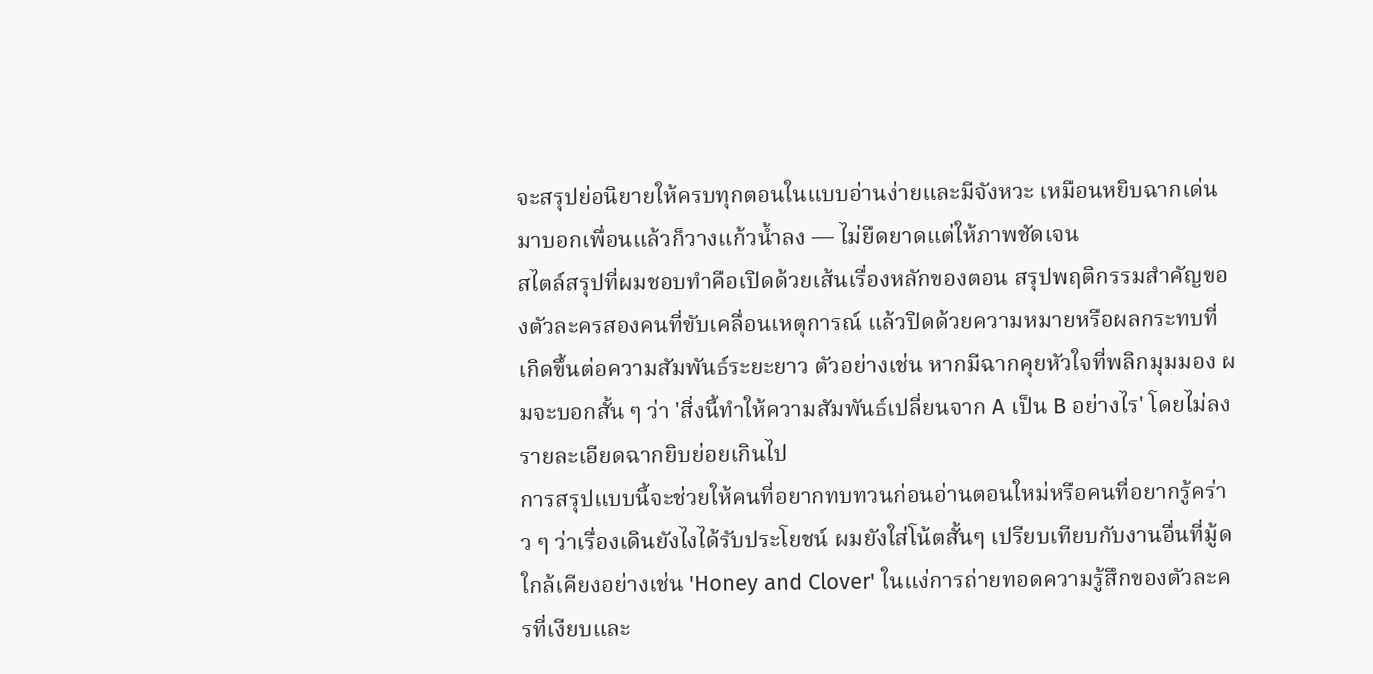จะสรุปย่อนิยายให้ครบทุกตอนในแบบอ่านง่ายและมีจังหวะ เหมือนหยิบฉากเด่นมาบอกเพื่อนแล้วก็วางแก้วน้ำลง — ไม่ยืดยาดแต่ให้ภาพชัดเจน
สไตล์สรุปที่ผมชอบทำคือเปิดด้วยเส้นเรื่องหลักของตอน สรุปพฤติกรรมสำคัญของตัวละครสองคนที่ขับเคลื่อนเหตุการณ์ แล้วปิดด้วยความหมายหรือผลกระทบที่เกิดขึ้นต่อความสัมพันธ์ระยะยาว ตัวอย่างเช่น หากมีฉากคุยหัวใจที่พลิกมุมมอง ผมจะบอกสั้น ๆ ว่า 'สิ่งนี้ทำให้ความสัมพันธ์เปลี่ยนจาก A เป็น B อย่างไร' โดยไม่ลงรายละเอียดฉากยิบย่อยเกินไป
การสรุปแบบนี้จะช่วยให้คนที่อยากทบทวนก่อนอ่านตอนใหม่หรือคนที่อยากรู้คร่าว ๆ ว่าเรื่องเดินยังไงได้รับประโยชน์ ผมยังใส่โน้ตสั้นๆ เปรียบเทียบกับงานอื่นที่มู้ดใกล้เคียงอย่างเช่น 'Honey and Clover' ในแง่การถ่ายทอดความรู้สึกของตัวละครที่เงียบและ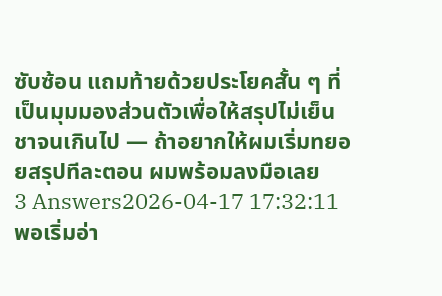ซับซ้อน แถมท้ายด้วยประโยคสั้น ๆ ที่เป็นมุมมองส่วนตัวเพื่อให้สรุปไม่เย็นชาจนเกินไป — ถ้าอยากให้ผมเริ่มทยอยสรุปทีละตอน ผมพร้อมลงมือเลย
3 Answers2026-04-17 17:32:11
พอเริ่มอ่า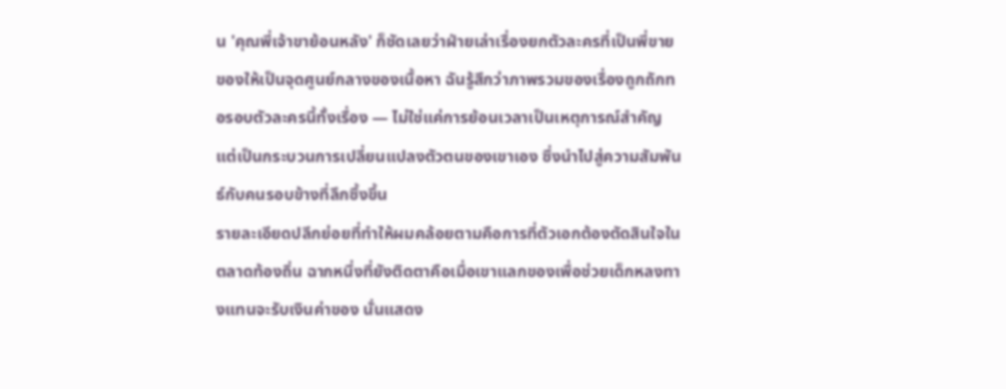น 'คุณพี่เจ้าขาย้อนหลัง' ก็ชัดเลยว่าฝ่ายเล่าเรื่องยกตัวละครที่เป็นพี่ขายของให้เป็นจุดศูนย์กลางของเนื้อหา ฉันรู้สึกว่าภาพรวมของเรื่องถูกถักทอรอบตัวละครนี้ทั้งเรื่อง — ไม่ใช่แค่การย้อนเวลาเป็นเหตุการณ์สำคัญ แต่เป็นกระบวนการเปลี่ยนแปลงตัวตนของเขาเอง ซึ่งนำไปสู่ความสัมพันธ์กับคนรอบข้างที่ลึกซึ้งขึ้น
รายละเอียดปลีกย่อยที่ทำให้ผมคล้อยตามคือการที่ตัวเอกต้องตัดสินใจในตลาดท้องถิ่น ฉากหนึ่งที่ยังติดตาคือเมื่อเขาแลกของเพื่อช่วยเด็กหลงทางแทนจะรับเงินค่าของ นั่นแสดง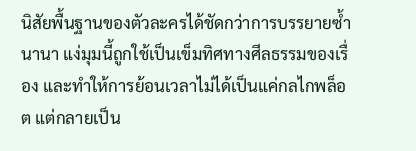นิสัยพื้นฐานของตัวละครได้ชัดกว่าการบรรยายซ้ำนานา แง่มุมนี้ถูกใช้เป็นเข็มทิศทางศีลธรรมของเรื่อง และทำให้การย้อนเวลาไม่ได้เป็นแค่กลไกพล็อต แต่กลายเป็น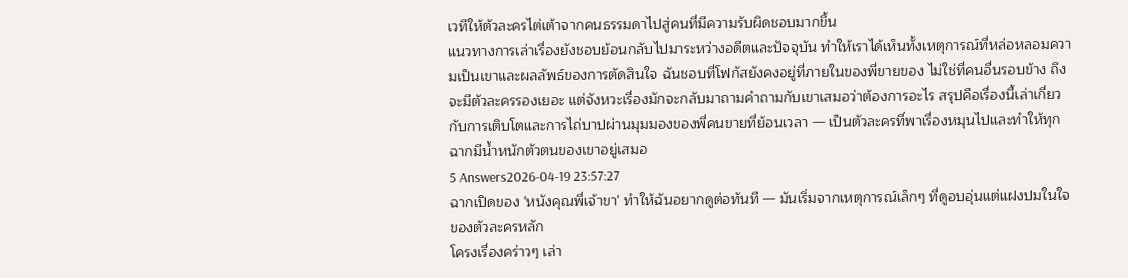เวทีให้ตัวละครไต่เต้าจากคนธรรมดาไปสู่คนที่มีความรับผิดชอบมากขึ้น
แนวทางการเล่าเรื่องยังชอบย้อนกลับไปมาระหว่างอดีตและปัจจุบัน ทำให้เราได้เห็นทั้งเหตุการณ์ที่หล่อหลอมความเป็นเขาและผลลัพธ์ของการตัดสินใจ ฉันชอบที่โฟกัสยังคงอยู่ที่ภายในของพี่ขายของ ไม่ใช่ที่คนอื่นรอบข้าง ถึงจะมีตัวละครรองเยอะ แต่จังหวะเรื่องมักจะกลับมาถามคำถามกับเขาเสมอว่าต้องการอะไร สรุปคือเรื่องนี้เล่าเกี่ยวกับการเติบโตและการไถ่บาปผ่านมุมมองของพี่คนขายที่ย้อนเวลา — เป็นตัวละครที่พาเรื่องหมุนไปและทำให้ทุกฉากมีน้ำหนักตัวตนของเขาอยู่เสมอ
5 Answers2026-04-19 23:57:27
ฉากเปิดของ 'หนังคุณพี่เจ้าขา' ทำให้ฉันอยากดูต่อทันที — มันเริ่มจากเหตุการณ์เล็กๆ ที่ดูอบอุ่นแต่แฝงปมในใจของตัวละครหลัก
โครงเรื่องคร่าวๆ เล่า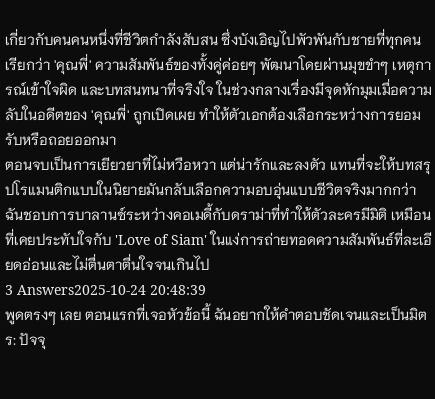เกี่ยวกับคนคนหนึ่งที่ชีวิตกำลังสับสน ซึ่งบังเอิญไปพัวพันกับชายที่ทุกคนเรียกว่า 'คุณพี่' ความสัมพันธ์ของทั้งคู่ค่อยๆ พัฒนาโดยผ่านมุขขำๆ เหตุการณ์เข้าใจผิด และบทสนทนาที่จริงใจ ในช่วงกลางเรื่องมีจุดหักมุมเมื่อความลับในอดีตของ 'คุณพี่' ถูกเปิดเผย ทำให้ตัวเอกต้องเลือกระหว่างการยอมรับหรือถอยออกมา
ตอนจบเป็นการเยียวยาที่ไม่หวือหวา แต่น่ารักและลงตัว แทนที่จะให้บทสรุปโรแมนติกแบบในนิยายมันกลับเลือกความอบอุ่นแบบชีวิตจริงมากกว่า ฉันชอบการบาลานซ์ระหว่างคอเมดี้กับดราม่าที่ทำให้ตัวละครมีมิติ เหมือนที่เคยประทับใจกับ 'Love of Siam' ในแง่การถ่ายทอดความสัมพันธ์ที่ละเอียดอ่อนและไม่ตื่นตาตื่นใจจนเกินไป
3 Answers2025-10-24 20:48:39
พูดตรงๆ เลย ตอนแรกที่เจอหัวข้อนี้ ฉันอยากให้คำตอบชัดเจนและเป็นมิตร: ปัจจุ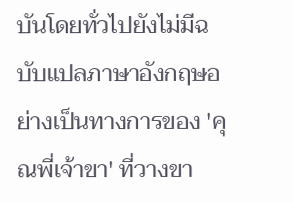บันโดยทั่วไปยังไม่มีฉบับแปลภาษาอังกฤษอย่างเป็นทางการของ 'คุณพี่เจ้าขา' ที่วางขา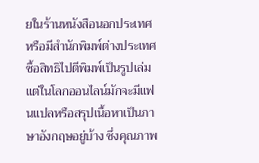ยในร้านหนังสือนอกประเทศหรือมีสำนักพิมพ์ต่างประเทศซื้อสิทธิไปตีพิมพ์เป็นรูปเล่ม แต่ในโลกออนไลน์มักจะมีแฟนแปลหรือสรุปเนื้อหาเป็นภาษาอังกฤษอยู่บ้าง ซึ่งคุณภาพ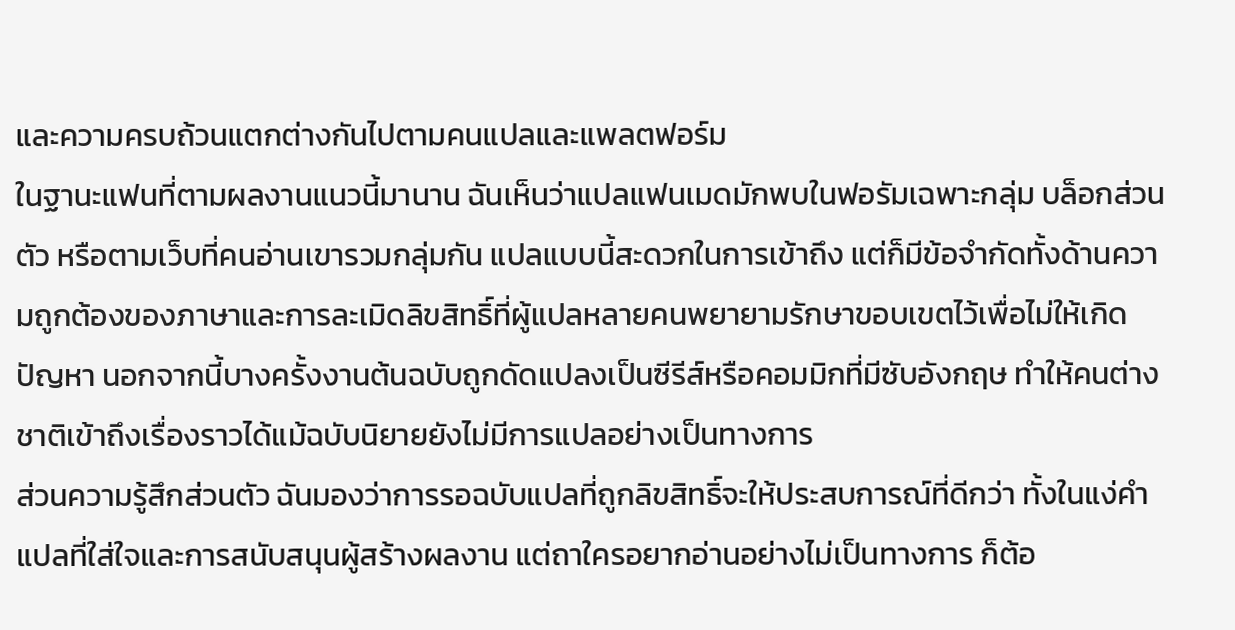และความครบถ้วนแตกต่างกันไปตามคนแปลและแพลตฟอร์ม
ในฐานะแฟนที่ตามผลงานแนวนี้มานาน ฉันเห็นว่าแปลแฟนเมดมักพบในฟอรัมเฉพาะกลุ่ม บล็อกส่วนตัว หรือตามเว็บที่คนอ่านเขารวมกลุ่มกัน แปลแบบนี้สะดวกในการเข้าถึง แต่ก็มีข้อจำกัดทั้งด้านความถูกต้องของภาษาและการละเมิดลิขสิทธิ์ที่ผู้แปลหลายคนพยายามรักษาขอบเขตไว้เพื่อไม่ให้เกิดปัญหา นอกจากนี้บางครั้งงานต้นฉบับถูกดัดแปลงเป็นซีรีส์หรือคอมมิกที่มีซับอังกฤษ ทำให้คนต่างชาติเข้าถึงเรื่องราวได้แม้ฉบับนิยายยังไม่มีการแปลอย่างเป็นทางการ
ส่วนความรู้สึกส่วนตัว ฉันมองว่าการรอฉบับแปลที่ถูกลิขสิทธิ์จะให้ประสบการณ์ที่ดีกว่า ทั้งในแง่คำแปลที่ใส่ใจและการสนับสนุนผู้สร้างผลงาน แต่ถาใครอยากอ่านอย่างไม่เป็นทางการ ก็ต้อ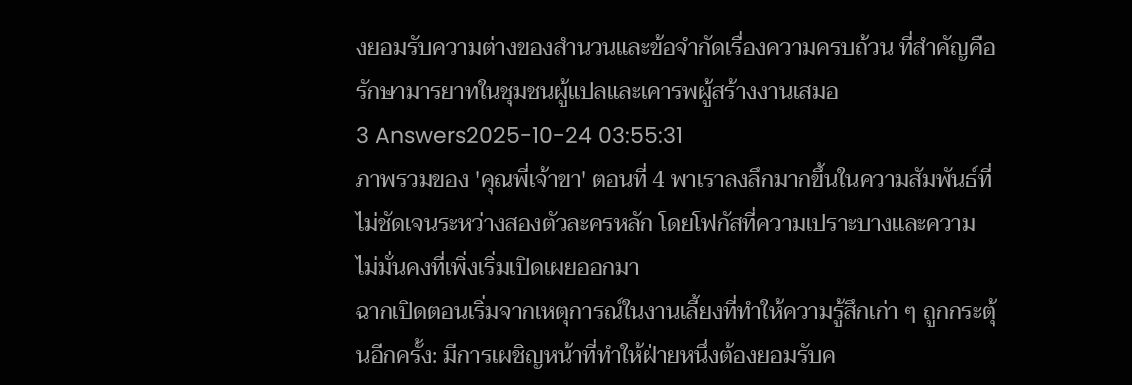งยอมรับความต่างของสำนวนและข้อจำกัดเรื่องความครบถ้วน ที่สำคัญคือรักษามารยาทในชุมชนผู้แปลและเคารพผู้สร้างงานเสมอ
3 Answers2025-10-24 03:55:31
ภาพรวมของ 'คุณพี่เจ้าขา' ตอนที่ 4 พาเราลงลึกมากขึ้นในความสัมพันธ์ที่ไม่ชัดเจนระหว่างสองตัวละครหลัก โดยโฟกัสที่ความเปราะบางและความไม่มั่นคงที่เพิ่งเริ่มเปิดเผยออกมา
ฉากเปิดตอนเริ่มจากเหตุการณ์ในงานเลี้ยงที่ทำให้ความรู้สึกเก่า ๆ ถูกกระตุ้นอีกครั้ง: มีการเผชิญหน้าที่ทำให้ฝ่ายหนึ่งต้องยอมรับค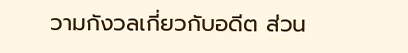วามกังวลเกี่ยวกับอดีต ส่วน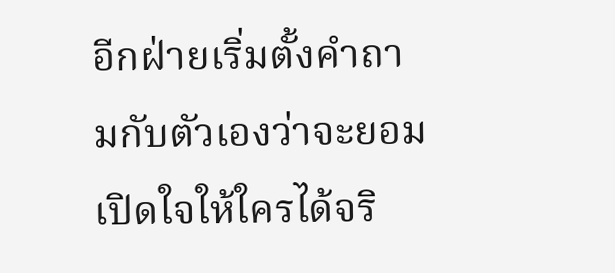อีกฝ่ายเริ่มตั้งคำถามกับตัวเองว่าจะยอมเปิดใจให้ใครได้จริ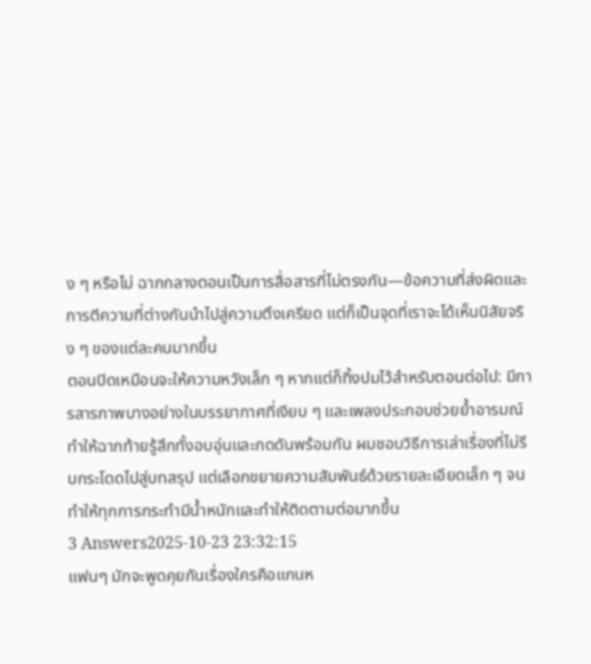ง ๆ หรือไม่ ฉากกลางตอนเป็นการสื่อสารที่ไม่ตรงกัน—ข้อความที่ส่งผิดและการตีความที่ต่างกันนำไปสู่ความตึงเครียด แต่ก็เป็นจุดที่เราจะได้เห็นนิสัยจริง ๆ ของแต่ละคนมากขึ้น
ตอนปิดเหมือนจะให้ความหวังเล็ก ๆ หากแต่ก็ทิ้งปมไว้สำหรับตอนต่อไป: มีการสารภาพบางอย่างในบรรยากาศที่เงียบ ๆ และเพลงประกอบช่วยย้ำอารมณ์ ทำให้ฉากท้ายรู้สึกทั้งอบอุ่นและกดดันพร้อมกัน ผมชอบวิธีการเล่าเรื่องที่ไม่รีบกระโดดไปสู่บทสรุป แต่เลือกขยายความสัมพันธ์ด้วยรายละเอียดเล็ก ๆ จนทำให้ทุกการกระทำมีน้ำหนักและทำให้ติดตามต่อมากขึ้น
3 Answers2025-10-23 23:32:15
แฟนๆ มักจะพูดคุยกันเรื่องใครคือแกนห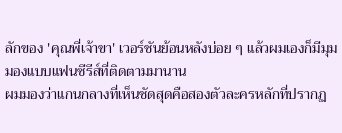ลักของ 'คุณพี่เจ้าขา' เวอร์ชันย้อนหลังบ่อย ๆ แล้วผมเองก็มีมุมมองแบบแฟนซีรีส์ที่ติดตามมานาน
ผมมองว่าแกนกลางที่เห็นชัดสุดคือสองตัวละครหลักที่ปรากฏ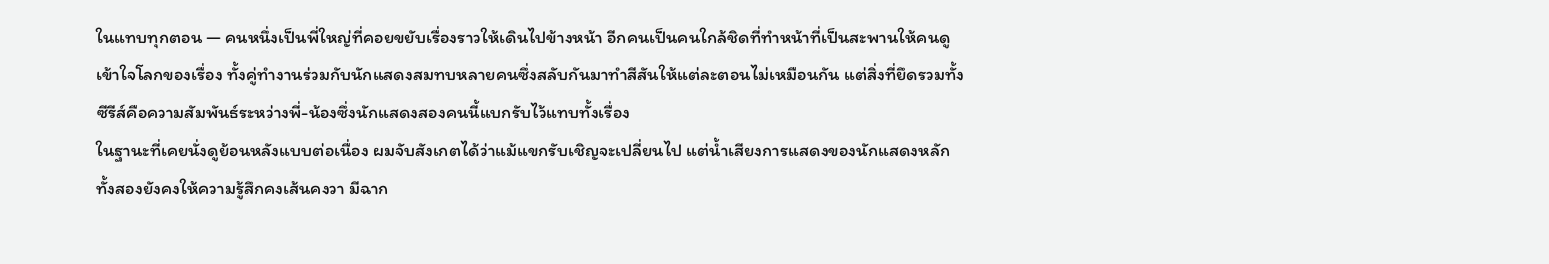ในแทบทุกตอน — คนหนึ่งเป็นพี่ใหญ่ที่คอยขยับเรื่องราวให้เดินไปข้างหน้า อีกคนเป็นคนใกล้ชิดที่ทำหน้าที่เป็นสะพานให้คนดูเข้าใจโลกของเรื่อง ทั้งคู่ทำงานร่วมกับนักแสดงสมทบหลายคนซึ่งสลับกันมาทำสีสันให้แต่ละตอนไม่เหมือนกัน แต่สิ่งที่ยึดรวมทั้งซีรีส์คือความสัมพันธ์ระหว่างพี่-น้องซึ่งนักแสดงสองคนนี้แบกรับไว้แทบทั้งเรื่อง
ในฐานะที่เคยนั่งดูย้อนหลังแบบต่อเนื่อง ผมจับสังเกตได้ว่าแม้แขกรับเชิญจะเปลี่ยนไป แต่น้ำเสียงการแสดงของนักแสดงหลักทั้งสองยังคงให้ความรู้สึกคงเส้นคงวา มีฉาก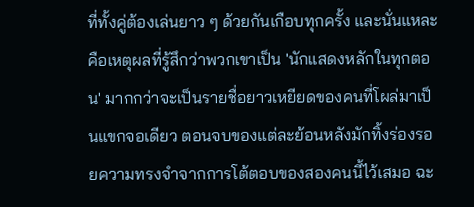ที่ทั้งคู่ต้องเล่นยาว ๆ ด้วยกันเกือบทุกครั้ง และนั่นแหละคือเหตุผลที่รู้สึกว่าพวกเขาเป็น 'นักแสดงหลักในทุกตอน' มากกว่าจะเป็นรายชื่อยาวเหยียดของคนที่โผล่มาเป็นแขกจอเดียว ตอนจบของแต่ละย้อนหลังมักทิ้งร่องรอยความทรงจำจากการโต้ตอบของสองคนนี้ไว้เสมอ ฉะ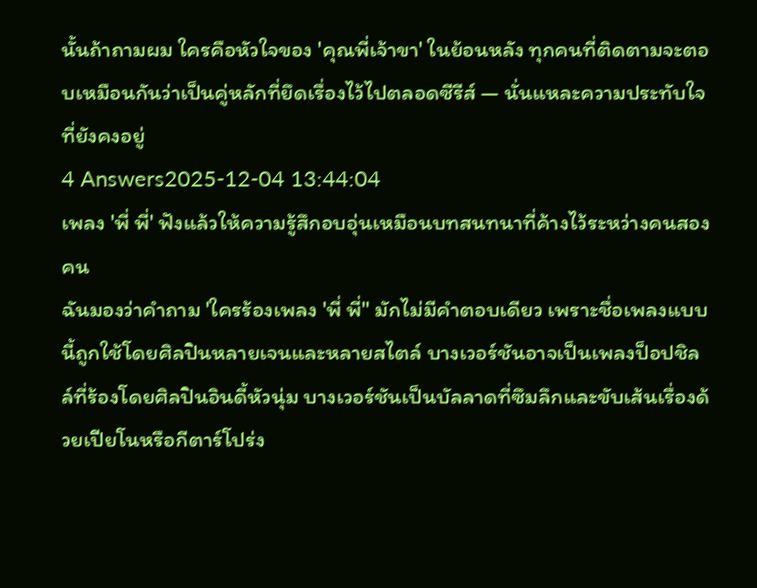นั้นถ้าถามผม ใครคือหัวใจของ 'คุณพี่เจ้าขา' ในย้อนหลัง ทุกคนที่ติดตามจะตอบเหมือนกันว่าเป็นคู่หลักที่ยึดเรื่องไว้ไปตลอดซีรีส์ — นั่นแหละความประทับใจที่ยังคงอยู่
4 Answers2025-12-04 13:44:04
เพลง 'พี่ พี่' ฟังแล้วให้ความรู้สึกอบอุ่นเหมือนบทสนทนาที่ค้างไว้ระหว่างคนสองคน
ฉันมองว่าคำถาม 'ใครร้องเพลง 'พี่ พี่'' มักไม่มีคำตอบเดียว เพราะชื่อเพลงแบบนี้ถูกใช้โดยศิลปินหลายเจนและหลายสไตล์ บางเวอร์ชันอาจเป็นเพลงป็อปชิลล์ที่ร้องโดยศิลปินอินดี้หัวนุ่ม บางเวอร์ชันเป็นบัลลาดที่ซึมลึกและขับเส้นเรื่องด้วยเปียโนหรือกีตาร์โปร่ง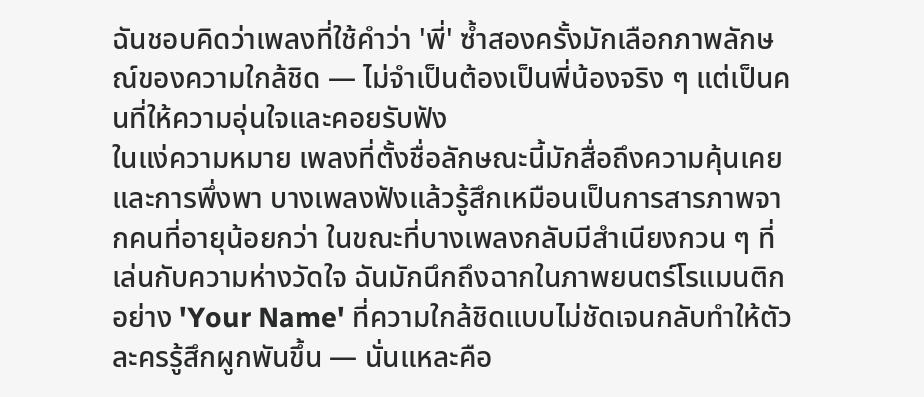ฉันชอบคิดว่าเพลงที่ใช้คำว่า 'พี่' ซ้ำสองครั้งมักเลือกภาพลักษณ์ของความใกล้ชิด — ไม่จำเป็นต้องเป็นพี่น้องจริง ๆ แต่เป็นคนที่ให้ความอุ่นใจและคอยรับฟัง
ในแง่ความหมาย เพลงที่ตั้งชื่อลักษณะนี้มักสื่อถึงความคุ้นเคยและการพึ่งพา บางเพลงฟังแล้วรู้สึกเหมือนเป็นการสารภาพจากคนที่อายุน้อยกว่า ในขณะที่บางเพลงกลับมีสำเนียงกวน ๆ ที่เล่นกับความห่างวัดใจ ฉันมักนึกถึงฉากในภาพยนตร์โรแมนติกอย่าง 'Your Name' ที่ความใกล้ชิดแบบไม่ชัดเจนกลับทำให้ตัวละครรู้สึกผูกพันขึ้น — นั่นแหละคือ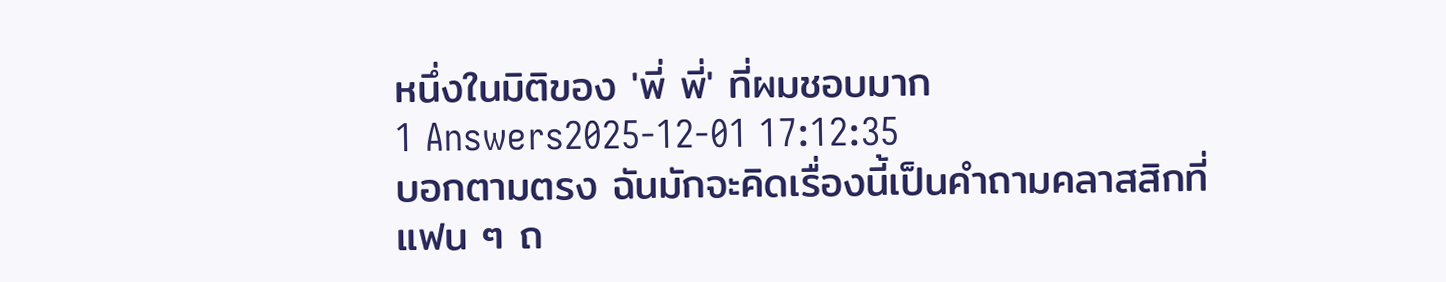หนึ่งในมิติของ 'พี่ พี่' ที่ผมชอบมาก
1 Answers2025-12-01 17:12:35
บอกตามตรง ฉันมักจะคิดเรื่องนี้เป็นคำถามคลาสสิกที่แฟน ๆ ถ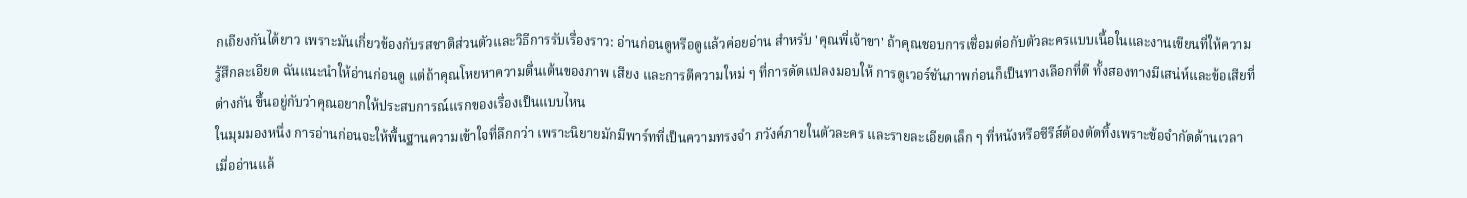กเถียงกันได้ยาว เพราะมันเกี่ยวข้องกับรสชาติส่วนตัวและวิธีการรับเรื่องราว: อ่านก่อนดูหรือดูแล้วค่อยอ่าน สำหรับ 'คุณพี่เจ้าขา' ถ้าคุณชอบการเชื่อมต่อกับตัวละครแบบเนื้อในและงานเขียนที่ให้ความรู้สึกละเอียด ฉันแนะนำให้อ่านก่อนดู แต่ถ้าคุณโหยหาความตื่นเต้นของภาพ เสียง และการตีความใหม่ ๆ ที่การดัดแปลงมอบให้ การดูเวอร์ชันภาพก่อนก็เป็นทางเลือกที่ดี ทั้งสองทางมีเสน่ห์และข้อเสียที่ต่างกัน ขึ้นอยู่กับว่าคุณอยากให้ประสบการณ์แรกของเรื่องเป็นแบบไหน
ในมุมมองหนึ่ง การอ่านก่อนจะให้พื้นฐานความเข้าใจที่ลึกกว่า เพราะนิยายมักมีพาร์ทที่เป็นความทรงจำ ภวังค์ภายในตัวละคร และรายละเอียดเล็ก ๆ ที่หนังหรือซีรีส์ต้องตัดทิ้งเพราะข้อจำกัดด้านเวลา เมื่ออ่านแล้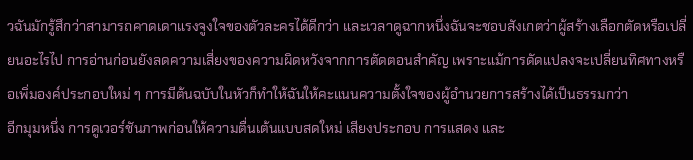วฉันมักรู้สึกว่าสามารถคาดเดาแรงจูงใจของตัวละครได้ดีกว่า และเวลาดูฉากหนึ่งฉันจะชอบสังเกตว่าผู้สร้างเลือกตัดหรือเปลี่ยนอะไรไป การอ่านก่อนยังลดความเสี่ยงของความผิดหวังจากการตัดตอนสำคัญ เพราะแม้การดัดแปลงจะเปลี่ยนทิศทางหรือเพิ่มองค์ประกอบใหม่ ๆ การมีต้นฉบับในหัวก็ทำให้ฉันให้คะแนนความตั้งใจของผู้อำนวยการสร้างได้เป็นธรรมกว่า
อีกมุมหนึ่ง การดูเวอร์ชันภาพก่อนให้ความตื่นเต้นแบบสดใหม่ เสียงประกอบ การแสดง และ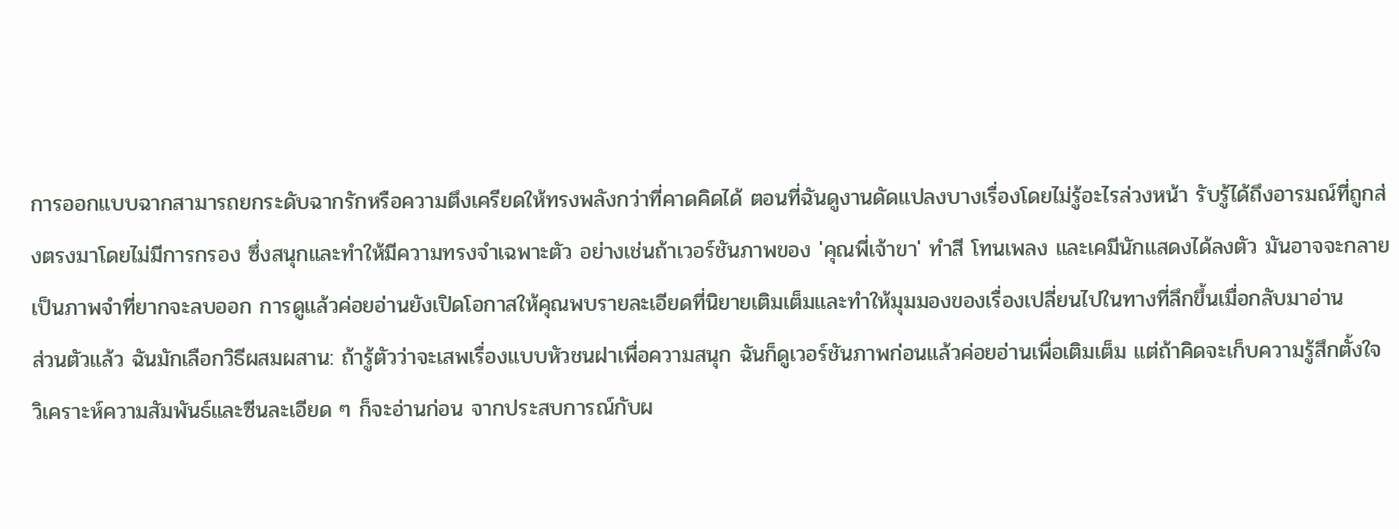การออกแบบฉากสามารถยกระดับฉากรักหรือความตึงเครียดให้ทรงพลังกว่าที่คาดคิดได้ ตอนที่ฉันดูงานดัดแปลงบางเรื่องโดยไม่รู้อะไรล่วงหน้า รับรู้ได้ถึงอารมณ์ที่ถูกส่งตรงมาโดยไม่มีการกรอง ซึ่งสนุกและทำให้มีความทรงจำเฉพาะตัว อย่างเช่นถ้าเวอร์ชันภาพของ 'คุณพี่เจ้าขา' ทำสี โทนเพลง และเคมีนักแสดงได้ลงตัว มันอาจจะกลายเป็นภาพจำที่ยากจะลบออก การดูแล้วค่อยอ่านยังเปิดโอกาสให้คุณพบรายละเอียดที่นิยายเติมเต็มและทำให้มุมมองของเรื่องเปลี่ยนไปในทางที่ลึกขึ้นเมื่อกลับมาอ่าน
ส่วนตัวแล้ว ฉันมักเลือกวิธีผสมผสาน: ถ้ารู้ตัวว่าจะเสพเรื่องแบบหัวชนฝาเพื่อความสนุก ฉันก็ดูเวอร์ชันภาพก่อนแล้วค่อยอ่านเพื่อเติมเต็ม แต่ถ้าคิดจะเก็บความรู้สึกตั้งใจ วิเคราะห์ความสัมพันธ์และซีนละเอียด ๆ ก็จะอ่านก่อน จากประสบการณ์กับผ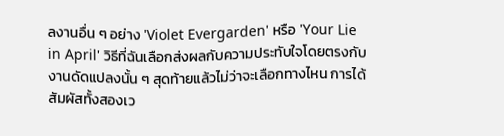ลงานอื่น ๆ อย่าง 'Violet Evergarden' หรือ 'Your Lie in April' วิธีที่ฉันเลือกส่งผลกับความประทับใจโดยตรงกับงานดัดแปลงนั้น ๆ สุดท้ายแล้วไม่ว่าจะเลือกทางไหน การได้สัมผัสทั้งสองเว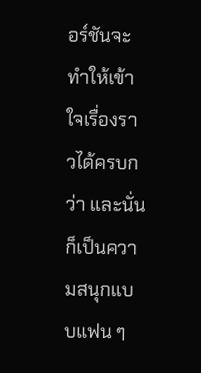อร์ชันจะทำให้เข้าใจเรื่องราวได้ครบกว่า และนั่นก็เป็นความสนุกแบบแฟน ๆ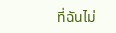ที่ฉันไม่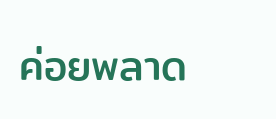ค่อยพลาด